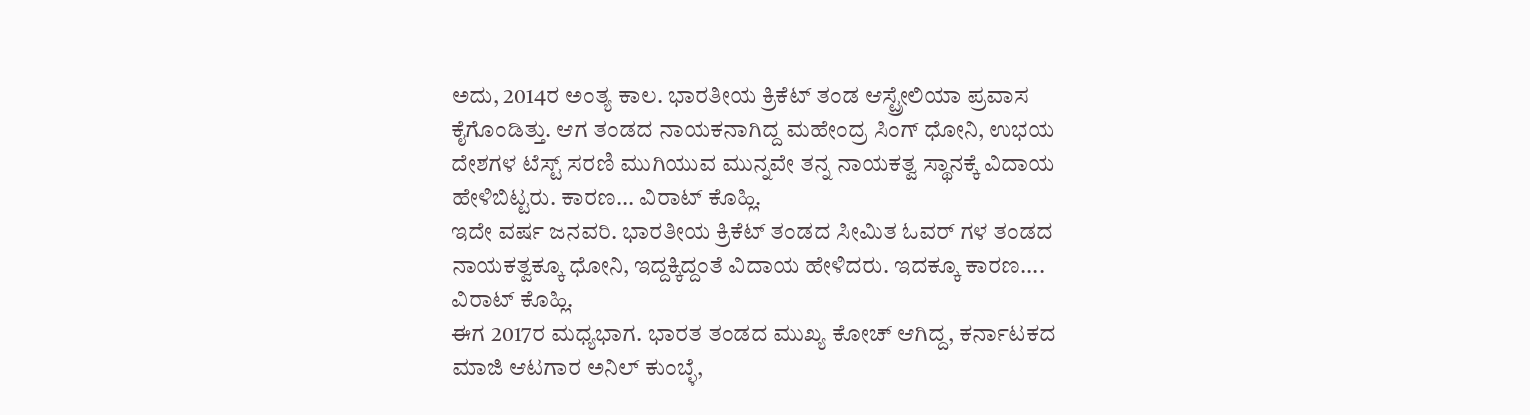ಅದು, 2014ರ ಅಂತ್ಯ ಕಾಲ. ಭಾರತೀಯ ಕ್ರಿಕೆಟ್ ತಂಡ ಆಸ್ಟ್ರೇಲಿಯಾ ಪ್ರವಾಸ ಕೈಗೊಂಡಿತ್ತು. ಆಗ ತಂಡದ ನಾಯಕನಾಗಿದ್ದ ಮಹೇಂದ್ರ ಸಿಂಗ್ ಧೋನಿ, ಉಭಯ ದೇಶಗಳ ಟೆಸ್ಟ್ ಸರಣಿ ಮುಗಿಯುವ ಮುನ್ನವೇ ತನ್ನ ನಾಯಕತ್ವ ಸ್ಥಾನಕ್ಕೆ ವಿದಾಯ ಹೇಳಿಬಿಟ್ಟರು. ಕಾರಣ... ವಿರಾಟ್ ಕೊಹ್ಲಿ.
ಇದೇ ವರ್ಷ ಜನವರಿ. ಭಾರತೀಯ ಕ್ರಿಕೆಟ್ ತಂಡದ ಸೀಮಿತ ಓವರ್ ಗಳ ತಂಡದ ನಾಯಕತ್ವಕ್ಕೂ ಧೋನಿ, ಇದ್ದಕ್ಕಿದ್ದಂತೆ ವಿದಾಯ ಹೇಳಿದರು. ಇದಕ್ಕೂ ಕಾರಣ.... ವಿರಾಟ್ ಕೊಹ್ಲಿ.
ಈಗ 2017ರ ಮಧ್ಯಭಾಗ. ಭಾರತ ತಂಡದ ಮುಖ್ಯ ಕೋಚ್ ಆಗಿದ್ದ, ಕರ್ನಾಟಕದ ಮಾಜಿ ಆಟಗಾರ ಅನಿಲ್ ಕುಂಬ್ಳೆ,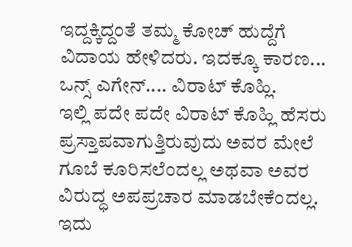ಇದ್ದಕ್ಕಿದ್ದಂತೆ ತಮ್ಮ ಕೋಚ್ ಹುದ್ದೆಗೆ ವಿದಾಯ ಹೇಳಿದರು. ಇದಕ್ಕೂ ಕಾರಣ... ಒನ್ಸ್ ಎಗೇನ್.... ವಿರಾಟ್ ಕೊಹ್ಲಿ.
ಇಲ್ಲಿ ಪದೇ ಪದೇ ವಿರಾಟ್ ಕೊಹ್ಲಿ ಹೆಸರು ಪ್ರಸ್ತಾಪವಾಗುತ್ತಿರುವುದು ಅವರ ಮೇಲೆ ಗೂಬೆ ಕೂರಿಸಲೆಂದಲ್ಲ ಅಥವಾ ಅವರ ವಿರುದ್ಧ ಅಪಪ್ರಚಾರ ಮಾಡಬೇಕೆಂದಲ್ಲ. ಇದು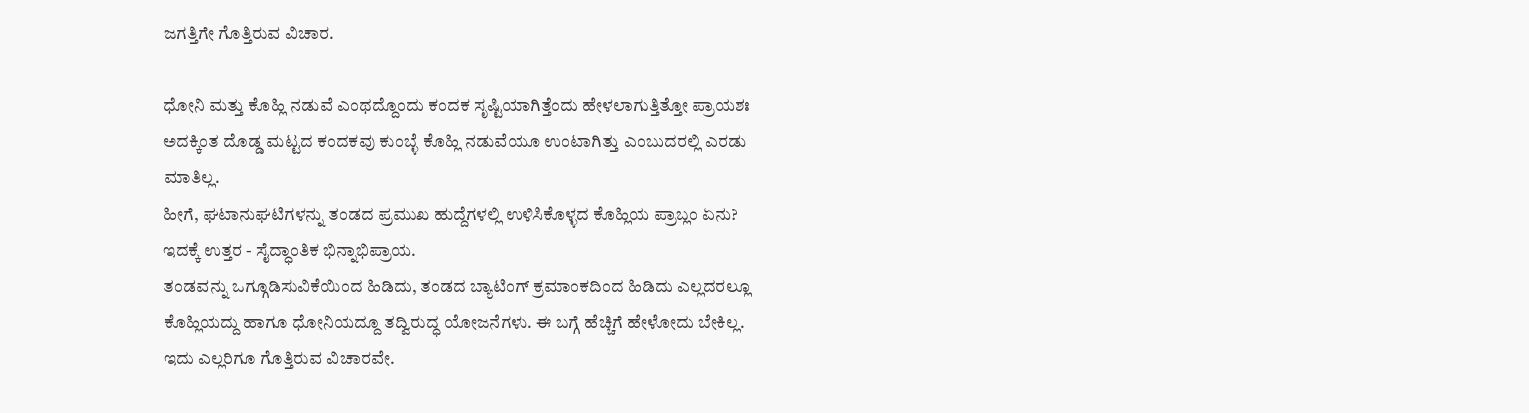ಜಗತ್ತಿಗೇ ಗೊತ್ತಿರುವ ವಿಚಾರ.

ಧೋನಿ ಮತ್ತು ಕೊಹ್ಲಿ ನಡುವೆ ಎಂಥದ್ದೊಂದು ಕಂದಕ ಸೃಷ್ಟಿಯಾಗಿತ್ತೆಂದು ಹೇಳಲಾಗುತ್ತಿತ್ತೋ ಪ್ರಾಯಶಃ ಅದಕ್ಕಿಂತ ದೊಡ್ಡ ಮಟ್ಟದ ಕಂದಕವು ಕುಂಬ್ಳೆ ಕೊಹ್ಲಿ ನಡುವೆಯೂ ಉಂಟಾಗಿತ್ತು ಎಂಬುದರಲ್ಲಿ ಎರಡು ಮಾತಿಲ್ಲ.
ಹೀಗೆ, ಘಟಾನುಘಟಿಗಳನ್ನು ತಂಡದ ಪ್ರಮುಖ ಹುದ್ದೆಗಳಲ್ಲಿ ಉಳಿಸಿಕೊಳ್ಳದ ಕೊಹ್ಲಿಯ ಪ್ರಾಬ್ಲಂ ಏನು? ಇದಕ್ಕೆ ಉತ್ತರ - ಸೈದ್ಧಾಂತಿಕ ಭಿನ್ನಾಭಿಪ್ರಾಯ.
ತಂಡವನ್ನು ಒಗ್ಗೂಡಿಸುವಿಕೆಯಿಂದ ಹಿಡಿದು, ತಂಡದ ಬ್ಯಾಟಿಂಗ್ ಕ್ರಮಾಂಕದಿಂದ ಹಿಡಿದು ಎಲ್ಲದರಲ್ಲೂ ಕೊಹ್ಲಿಯದ್ದು ಹಾಗೂ ಧೋನಿಯದ್ದೂ ತದ್ವಿರುದ್ಧ ಯೋಜನೆಗಳು. ಈ ಬಗ್ಗೆ ಹೆಚ್ಚಿಗೆ ಹೇಳೋದು ಬೇಕಿಲ್ಲ. ಇದು ಎಲ್ಲರಿಗೂ ಗೊತ್ತಿರುವ ವಿಚಾರವೇ.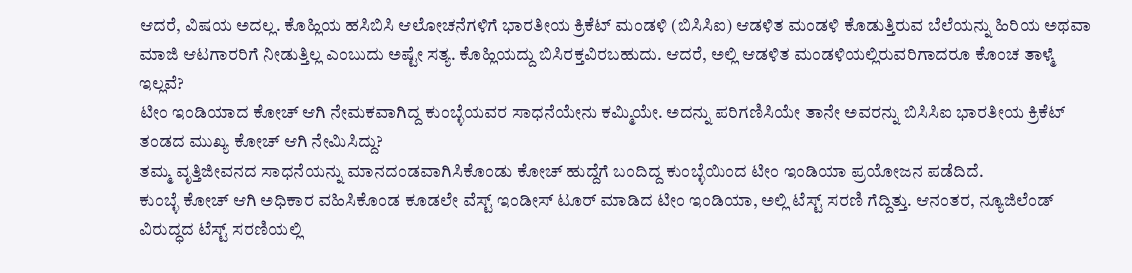ಆದರೆ, ವಿಷಯ ಅದಲ್ಲ. ಕೊಹ್ಲಿಯ ಹಸಿಬಿಸಿ ಆಲೋಚನೆಗಳಿಗೆ ಭಾರತೀಯ ಕ್ರಿಕೆಟ್ ಮಂಡಳಿ (ಬಿಸಿಸಿಐ) ಆಡಳಿತ ಮಂಡಳಿ ಕೊಡುತ್ತಿರುವ ಬೆಲೆಯನ್ನು ಹಿರಿಯ ಅಥವಾ ಮಾಜಿ ಆಟಗಾರರಿಗೆ ನೀಡುತ್ತಿಲ್ಲ ಎಂಬುದು ಅಷ್ಟೇ ಸತ್ಯ. ಕೊಹ್ಲಿಯದ್ದು ಬಿಸಿರಕ್ತವಿರಬಹುದು. ಆದರೆ, ಅಲ್ಲಿ ಆಡಳಿತ ಮಂಡಳಿಯಲ್ಲಿರುವರಿಗಾದರೂ ಕೊಂಚ ತಾಳ್ಮೆ ಇಲ್ಲವೆ?
ಟೀಂ ಇಂಡಿಯಾದ ಕೋಚ್ ಆಗಿ ನೇಮಕವಾಗಿದ್ದ ಕುಂಬ್ಳೆಯವರ ಸಾಧನೆಯೇನು ಕಮ್ಮಿಯೇ. ಅದನ್ನು ಪರಿಗಣಿಸಿಯೇ ತಾನೇ ಅವರನ್ನು ಬಿಸಿಸಿಐ ಭಾರತೀಯ ಕ್ರಿಕೆಟ್ ತಂಡದ ಮುಖ್ಯ ಕೋಚ್ ಆಗಿ ನೇಮಿಸಿದ್ದು?
ತಮ್ಮ ವೃತ್ತಿಜೀವನದ ಸಾಧನೆಯನ್ನು ಮಾನದಂಡವಾಗಿಸಿಕೊಂಡು ಕೋಚ್ ಹುದ್ದೆಗೆ ಬಂದಿದ್ದ ಕುಂಬ್ಳೆಯಿಂದ ಟೀಂ ಇಂಡಿಯಾ ಪ್ರಯೋಜನ ಪಡೆದಿದೆ.
ಕುಂಬ್ಳೆ ಕೋಚ್ ಆಗಿ ಅಧಿಕಾರ ವಹಿಸಿಕೊಂಡ ಕೂಡಲೇ ವೆಸ್ಟ್ ಇಂಡೀಸ್ ಟೂರ್ ಮಾಡಿದ ಟೀಂ ಇಂಡಿಯಾ, ಅಲ್ಲಿ ಟೆಸ್ಟ್ ಸರಣಿ ಗೆದ್ದಿತ್ತು. ಆನಂತರ, ನ್ಯೂಜಿಲೆಂಡ್ ವಿರುದ್ಧದ ಟೆಸ್ಟ್ ಸರಣಿಯಲ್ಲಿ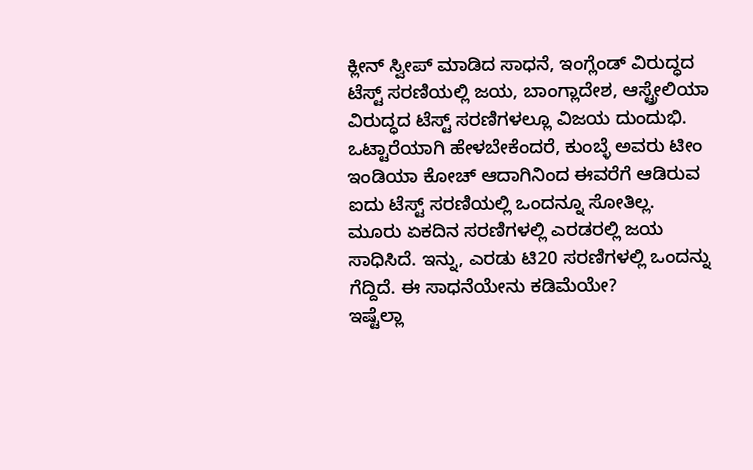ಕ್ಲೀನ್ ಸ್ವೀಪ್ ಮಾಡಿದ ಸಾಧನೆ, ಇಂಗ್ಲೆಂಡ್ ವಿರುದ್ಧದ ಟೆಸ್ಟ್ ಸರಣಿಯಲ್ಲಿ ಜಯ, ಬಾಂಗ್ಲಾದೇಶ, ಆಸ್ಟ್ರೇಲಿಯಾ ವಿರುದ್ಧದ ಟೆಸ್ಟ್ ಸರಣಿಗಳಲ್ಲೂ ವಿಜಯ ದುಂದುಭಿ.
ಒಟ್ಟಾರೆಯಾಗಿ ಹೇಳಬೇಕೆಂದರೆ, ಕುಂಬ್ಳೆ ಅವರು ಟೀಂ ಇಂಡಿಯಾ ಕೋಚ್ ಆದಾಗಿನಿಂದ ಈವರೆಗೆ ಆಡಿರುವ ಐದು ಟೆಸ್ಟ್ ಸರಣಿಯಲ್ಲಿ ಒಂದನ್ನೂ ಸೋತಿಲ್ಲ. ಮೂರು ಏಕದಿನ ಸರಣಿಗಳಲ್ಲಿ ಎರಡರಲ್ಲಿ ಜಯ ಸಾಧಿಸಿದೆ. ಇನ್ನು, ಎರಡು ಟಿ20 ಸರಣಿಗಳಲ್ಲಿ ಒಂದನ್ನು ಗೆದ್ದಿದೆ. ಈ ಸಾಧನೆಯೇನು ಕಡಿಮೆಯೇ?
ಇಷ್ಟೆಲ್ಲಾ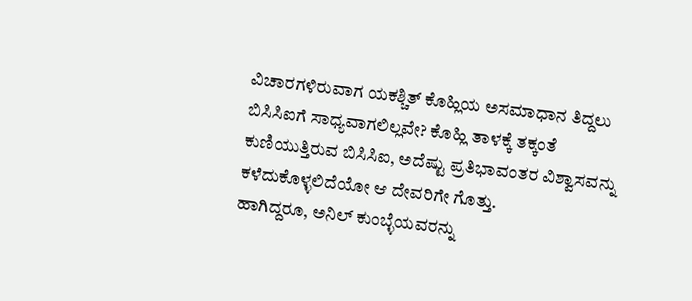ವಿಚಾರಗಳಿರುವಾಗ ಯಕಶ್ಚಿತ್ ಕೊಹ್ಲಿಯ ಅಸಮಾಧಾನ ತಿದ್ದಲು ಬಿಸಿಸಿಐಗೆ ಸಾಧ್ಯವಾಗಲಿಲ್ಲವೇ? ಕೊಹ್ಲಿ ತಾಳಕ್ಕೆ ತಕ್ಕಂತೆ ಕುಣಿಯುತ್ತಿರುವ ಬಿಸಿಸಿಐ, ಅದೆಷ್ಟು ಪ್ರತಿಭಾವಂತರ ವಿಶ್ವಾಸವನ್ನು ಕಳೆದುಕೊಳ್ಳಲಿದೆಯೋ ಆ ದೇವರಿಗೇ ಗೊತ್ತು.
ಹಾಗಿದ್ದರೂ, ಅನಿಲ್ ಕುಂಬ್ಳೆಯವರನ್ನು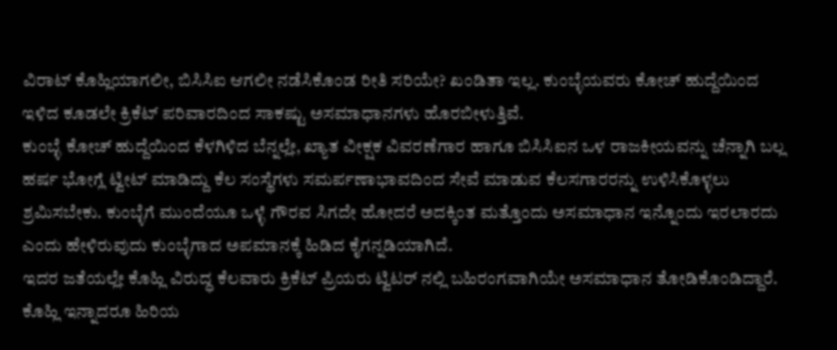ವಿರಾಟ್ ಕೊಹ್ಲಿಯಾಗಲೀ, ಬಿಸಿಸಿಐ ಆಗಲೀ ನಡೆಸಿಕೊಂಡ ರೀತಿ ಸರಿಯೇ? ಖಂಡಿತಾ ಇಲ್ಲ. ಕುಂಬ್ಳೆಯವರು ಕೋಚ್ ಹುದ್ದೆಯಿಂದ ಇಳಿದ ಕೂಡಲೇ ಕ್ರಿಕೆಟ್ ಪರಿವಾರದಿಂದ ಸಾಕಷ್ಟು ಅಸಮಾಧಾನಗಳು ಹೊರಬೀಳುತ್ತಿವೆ.
ಕುಂಬ್ಳೆ ಕೋಚ್ ಹುದ್ದೆಯಿಂದ ಕೆಳಗಿಳಿದ ಬೆನ್ನಲ್ಲೇ, ಖ್ಯಾತ ವೀಕ್ಷಕ ವಿವರಣೆಗಾರ ಹಾಗೂ ಬಿಸಿಸಿಐನ ಒಳ ರಾಜಕೀಯವನ್ನು ಚೆನ್ನಾಗಿ ಬಲ್ಲ ಹರ್ಷ ಭೋಗ್ಲೆ ಟ್ವೀಟ್ ಮಾಡಿದ್ದು ಕೆಲ ಸಂಸ್ಥೆಗಳು ಸಮರ್ಪಣಾಭಾವದಿಂದ ಸೇವೆ ಮಾಡುವ ಕೆಲಸಗಾರರನ್ನು ಉಳಿಸಿಕೊಳ್ಳಲು ಶ್ರಮಿಸಬೇಕು. ಕುಂಬ್ಳೆಗೆ ಮುಂದೆಯೂ ಒಳ್ಳೆ ಗೌರವ ಸಿಗದೇ ಹೋದರೆ ಅದಕ್ಕಿಂತ ಮತ್ತೊಂದು ಅಸಮಾಧಾನ ಇನ್ನೊಂದು ಇರಲಾರದು ಎಂದು ಹೇಳಿರುವುದು ಕುಂಬ್ಳೆಗಾದ ಅಪಮಾನಕ್ಕೆ ಹಿಡಿದ ಕೈಗನ್ನಡಿಯಾಗಿದೆ.
ಇದರ ಜತೆಯಲ್ಲೇ ಕೊಹ್ಲಿ ವಿರುದ್ಧ ಕೆಲವಾರು ಕ್ರಿಕೆಟ್ ಪ್ರಿಯರು ಟ್ವಿಟರ್ ನಲ್ಲಿ ಬಹಿರಂಗವಾಗಿಯೇ ಅಸಮಾಧಾನ ತೋಡಿಕೊಂಡಿದ್ದಾರೆ. ಕೊಹ್ಲಿ ಇನ್ನಾದರೂ ಹಿರಿಯ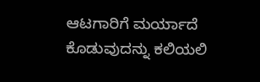ಆಟಗಾರಿಗೆ ಮರ್ಯಾದೆ ಕೊಡುವುದನ್ನು ಕಲಿಯಲಿ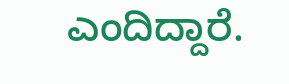ಎಂದಿದ್ದಾರೆ.